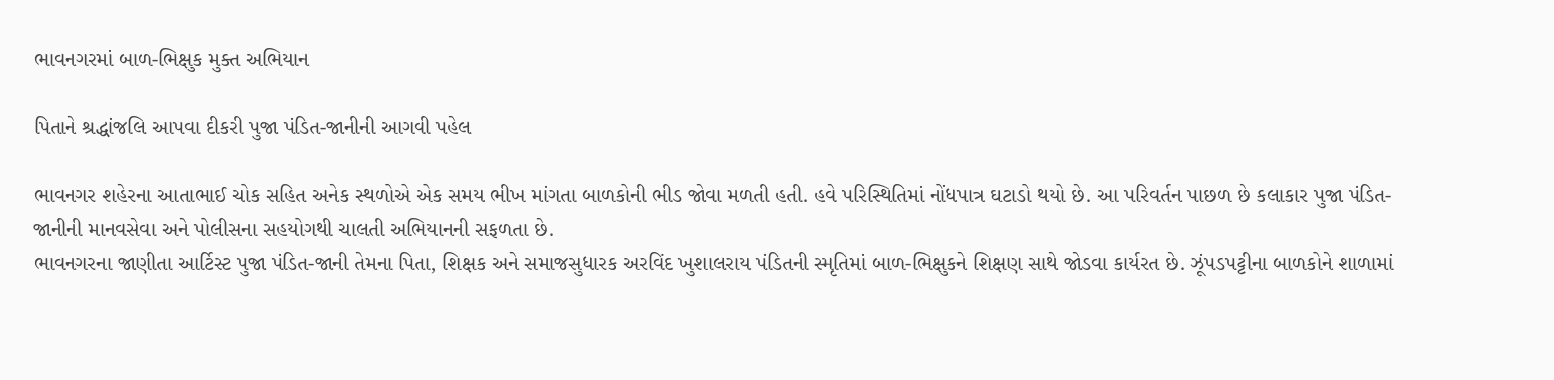ભાવનગરમાં બાળ-ભિક્ષુક મુક્ત અભિયાન

પિતાને શ્રદ્ધાંજલિ આપવા દીકરી પુજા પંડિત-જાનીની આગવી પહેલ

ભાવનગર શહેરના આતાભાઈ ચોક સહિત અનેક સ્થળોએ એક સમય ભીખ માંગતા બાળકોની ભીડ જોવા મળતી હતી. હવે પરિસ્થિતિમાં નોંધપાત્ર ઘટાડો થયો છે. આ પરિવર્તન પાછળ છે કલાકાર પુજા પંડિત-જાનીની માનવસેવા અને પોલીસના સહયોગથી ચાલતી અભિયાનની સફળતા છે.
ભાવનગરના જાણીતા આર્ટિસ્ટ પુજા પંડિત-જાની તેમના પિતા, શિક્ષક અને સમાજસુધારક અરવિંદ ખુશાલરાય પંડિતની સ્મૃતિમાં બાળ-ભિક્ષુકને શિક્ષણ સાથે જોડવા કાર્યરત છે. ઝૂંપડપટ્ટીના બાળકોને શાળામાં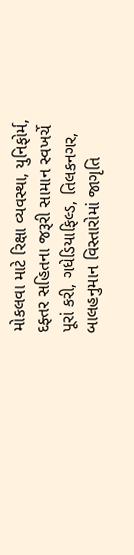મોકલવા માટે રિક્ષા વ્યવસ્થા, યુનિફોર્મ, દફ્તર સહિતના જરૂરી સામાન સ્વખર્ચે પૂરાં કરી, ગધેડિયાફિલ્ડ, તિલકનગર, બાલહનુમાન વિસ્તારોમાં જાગૃતિ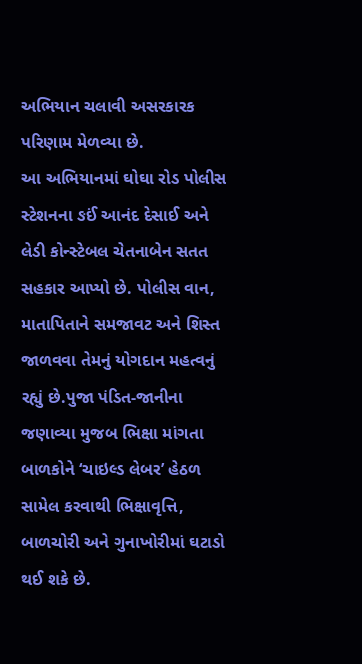અભિયાન ચલાવી અસરકારક પરિણામ મેળવ્યા છે.
આ અભિયાનમાં ઘોઘા રોડ પોલીસ સ્ટેશનના ઙઈં આનંદ દેસાઈ અને લેડી કોન્સ્ટેબલ ચેતનાબેન સતત સહકાર આપ્યો છે. પોલીસ વાન, માતાપિતાને સમજાવટ અને શિસ્ત જાળવવા તેમનું યોગદાન મહત્વનું રહ્યું છે.પુજા પંડિત-જાનીના જણાવ્યા મુજબ ભિક્ષા માંગતા બાળકોને ‘ચાઇલ્ડ લેબર’ હેઠળ સામેલ કરવાથી ભિક્ષાવૃત્તિ, બાળચોરી અને ગુનાખોરીમાં ઘટાડો થઈ શકે છે.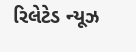રિલેટેડ ન્યૂઝ